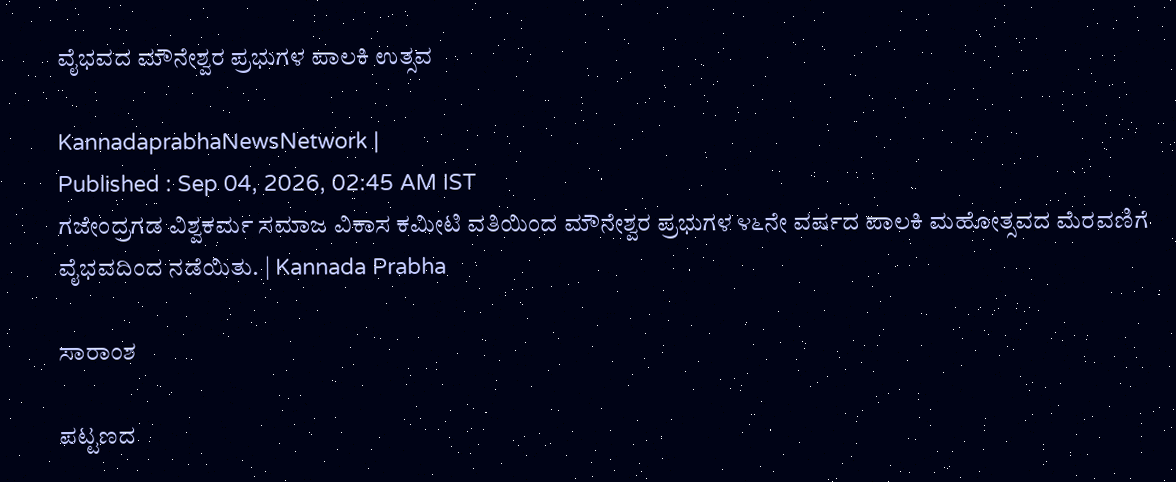ವೈಭವದ ಮೌನೇಶ್ವರ ಪ್ರಭುಗಳ ಪಾಲಕಿ ಉತ್ಸವ

KannadaprabhaNewsNetwork |
Published : Sep 04, 2026, 02:45 AM IST
ಗಜೇಂದ್ರಗಡ ವಿಶ್ವಕರ್ಮ ಸಮಾಜ ವಿಕಾಸ ಕಮೀಟಿ ವತಿಯಿಂದ ಮೌನೇಶ್ವರ ಪ್ರಭುಗಳ ೪೬ನೇ ವರ್ಷದ ಪಾಲಕಿ ಮಹೋತ್ಸವದ ಮೆರವಣಿಗೆ ವೈಭವದಿಂದ ನಡೆಯಿತು. | Kannada Prabha

ಸಾರಾಂಶ

ಪಟ್ಟಣದ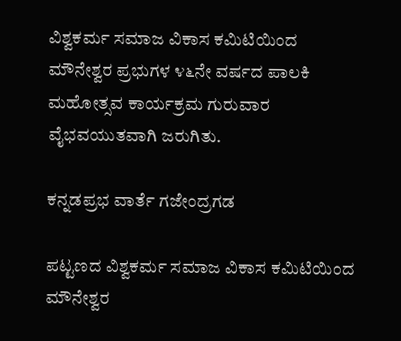ವಿಶ್ವಕರ್ಮ ಸಮಾಜ ವಿಕಾಸ ಕಮಿಟಿಯಿಂದ ಮೌನೇಶ್ವರ ಪ್ರಭುಗಳ ೪೬ನೇ ವರ್ಷದ ಪಾಲಕಿ ಮಹೋತ್ಸವ ಕಾರ್ಯಕ್ರಮ ಗುರುವಾರ ವೈಭವಯುತವಾಗಿ ಜರುಗಿತು.

ಕನ್ನಡಪ್ರಭ ವಾರ್ತೆ ಗಜೇಂದ್ರಗಡ

ಪಟ್ಟಣದ ವಿಶ್ವಕರ್ಮ ಸಮಾಜ ವಿಕಾಸ ಕಮಿಟಿಯಿಂದ ಮೌನೇಶ್ವರ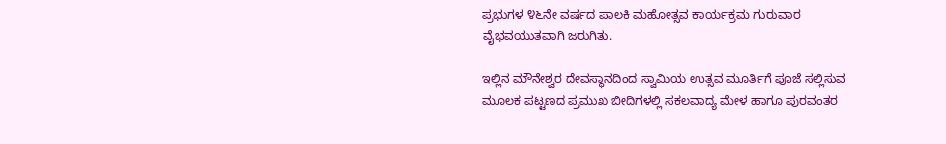ಪ್ರಭುಗಳ ೪೬ನೇ ವರ್ಷದ ಪಾಲಕಿ ಮಹೋತ್ಸವ ಕಾರ್ಯಕ್ರಮ ಗುರುವಾರ ವೈಭವಯುತವಾಗಿ ಜರುಗಿತು.

ಇಲ್ಲಿನ ಮೌನೇಶ್ವರ ದೇವಸ್ಥಾನದಿಂದ ಸ್ವಾಮಿಯ ಉತ್ಸವ ಮೂರ್ತಿಗೆ ಪೂಜೆ ಸಲ್ಲಿಸುವ ಮೂಲಕ ಪಟ್ಟಣದ ಪ್ರಮುಖ ಬೀದಿಗಳಲ್ಲಿ ಸಕಲವಾದ್ಯ ಮೇಳ ಹಾಗೂ ಪುರವಂತರ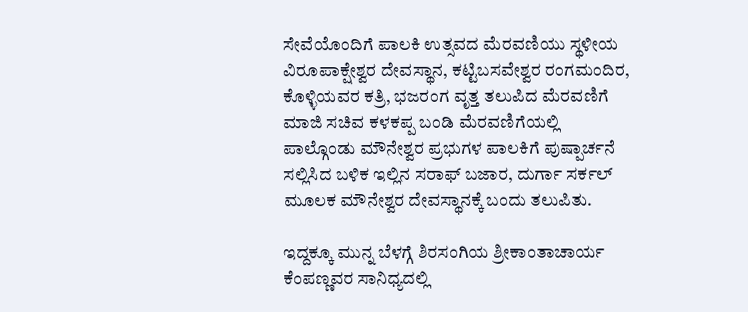ಸೇವೆಯೊಂದಿಗೆ ಪಾಲಕಿ ಉತ್ಸವದ ಮೆರವಣಿಯು ಸ್ಥಳೀಯ ವಿರೂಪಾಕ್ಷೇಶ್ವರ ದೇವಸ್ಥಾನ, ಕಟ್ಟಿಬಸವೇಶ್ವರ ರಂಗಮಂದಿರ, ಕೊಳ್ಳಿಯವರ ಕತ್ರಿ, ಭಜರಂಗ ವೃತ್ತ ತಲುಪಿದ ಮೆರವಣಿಗೆ ಮಾಜಿ ಸಚಿವ ಕಳಕಪ್ಪ ಬಂಡಿ ಮೆರವಣಿಗೆಯಲ್ಲಿ ಪಾಲ್ಗೊಂಡು ಮೌನೇಶ್ವರ ಪ್ರಭುಗಳ ಪಾಲಕಿಗೆ ಪುಷ್ಪಾರ್ಚನೆ ಸಲ್ಲಿಸಿದ ಬಳಿಕ ಇಲ್ಲಿನ ಸರಾಫ್ ಬಜಾರ, ದುರ್ಗಾ ಸರ್ಕಲ್ ಮೂಲಕ ಮೌನೇಶ್ವರ ದೇವಸ್ಥಾನಕ್ಕೆ ಬಂದು ತಲುಪಿತು.

ಇದ್ದಕ್ಕೂ ಮುನ್ನ ಬೆಳಗ್ಗೆ ಶಿರಸಂಗಿಯ ಶ್ರೀಕಾಂತಾಚಾರ್ಯ ಕೆಂಪಣ್ಣವರ ಸಾನಿಧ್ಯದಲ್ಲಿ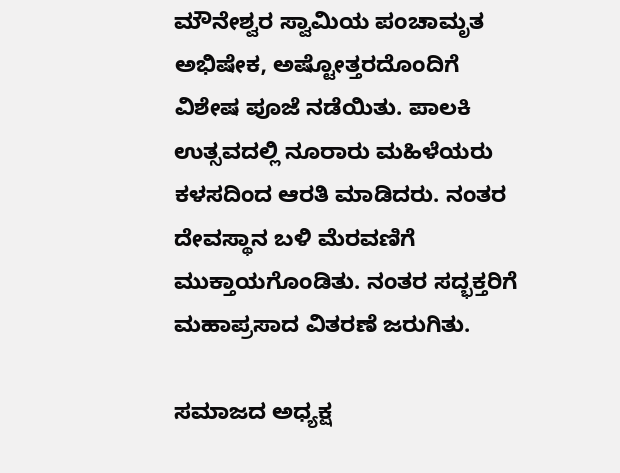ಮೌನೇಶ್ವರ ಸ್ವಾಮಿಯ ಪಂಚಾಮೃತ ಅಭಿಷೇಕ, ಅಷ್ಟೋತ್ತರದೊಂದಿಗೆ ವಿಶೇಷ ಪೂಜೆ ನಡೆಯಿತು. ಪಾಲಕಿ ಉತ್ಸವದಲ್ಲಿ ನೂರಾರು ಮಹಿಳೆಯರು ಕಳಸದಿಂದ ಆರತಿ ಮಾಡಿದರು. ನಂತರ ದೇವಸ್ಥಾನ ಬಳಿ ಮೆರವಣಿಗೆ ಮುಕ್ತಾಯಗೊಂಡಿತು. ನಂತರ ಸದ್ಭಕ್ತರಿಗೆ ಮಹಾಪ್ರಸಾದ ವಿತರಣೆ ಜರುಗಿತು.

ಸಮಾಜದ ಅಧ್ಯಕ್ಷ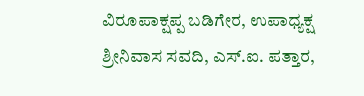ವಿರೂಪಾಕ್ಷಪ್ಪ ಬಡಿಗೇರ, ಉಪಾಧ್ಯಕ್ಷ ಶ್ರೀನಿವಾಸ ಸವದಿ, ಎಸ್.ಐ. ಪತ್ತಾರ,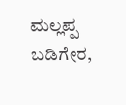ಮಲ್ಲಪ್ಪ ಬಡಿಗೇರ,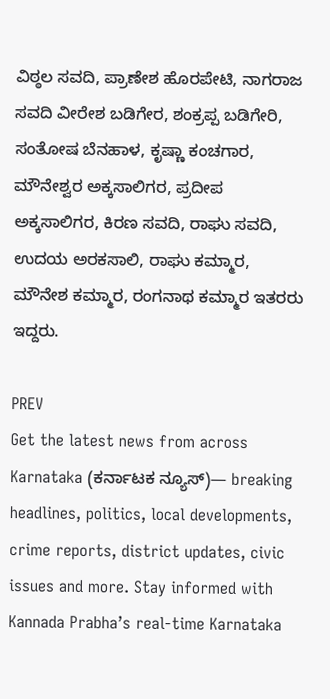ವಿಠ್ಠಲ ಸವದಿ, ಪ್ರಾಣೇಶ ಹೊರಪೇಟಿ, ನಾಗರಾಜ ಸವದಿ ವೀರೇಶ ಬಡಿಗೇರ, ಶಂಕ್ರಪ್ಪ ಬಡಿಗೇರಿ, ಸಂತೋಷ ಬೆನಹಾಳ, ಕೃಷ್ಣಾ ಕಂಚಗಾರ, ಮೌನೇಶ್ವರ ಅಕ್ಕಸಾಲಿಗರ, ಪ್ರದೀಪ ಅಕ್ಕಸಾಲಿಗರ, ಕಿರಣ ಸವದಿ, ರಾಘು ಸವದಿ, ಉದಯ ಅರಕಸಾಲಿ, ರಾಘು ಕಮ್ಮಾರ, ಮೌನೇಶ ಕಮ್ಮಾರ, ರಂಗನಾಥ ಕಮ್ಮಾರ ಇತರರು ಇದ್ದರು.

PREV
Get the latest news from across Karnataka (ಕರ್ನಾಟಕ ನ್ಯೂಸ್)— breaking headlines, politics, local developments, crime reports, district updates, civic issues and more. Stay informed with Kannada Prabha’s real‑time Karnataka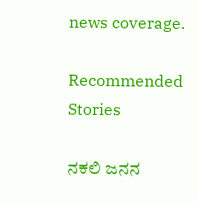news coverage.

Recommended Stories

ನಕಲಿ ಜನನ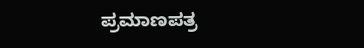ಪ್ರಮಾಣಪತ್ರ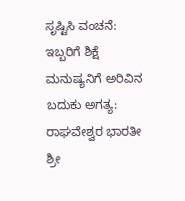ಸೃಷ್ಟಿಸಿ ವಂಚನೆ: ಇಬ್ಬರಿಗೆ ಶಿಕ್ಷೆ
ಮನುಷ್ಯನಿಗೆ ಅರಿವಿನ ಬದುಕು ಅಗತ್ಯ: ರಾಘವೇಶ್ವರ ಭಾರತೀ ಶ್ರೀ